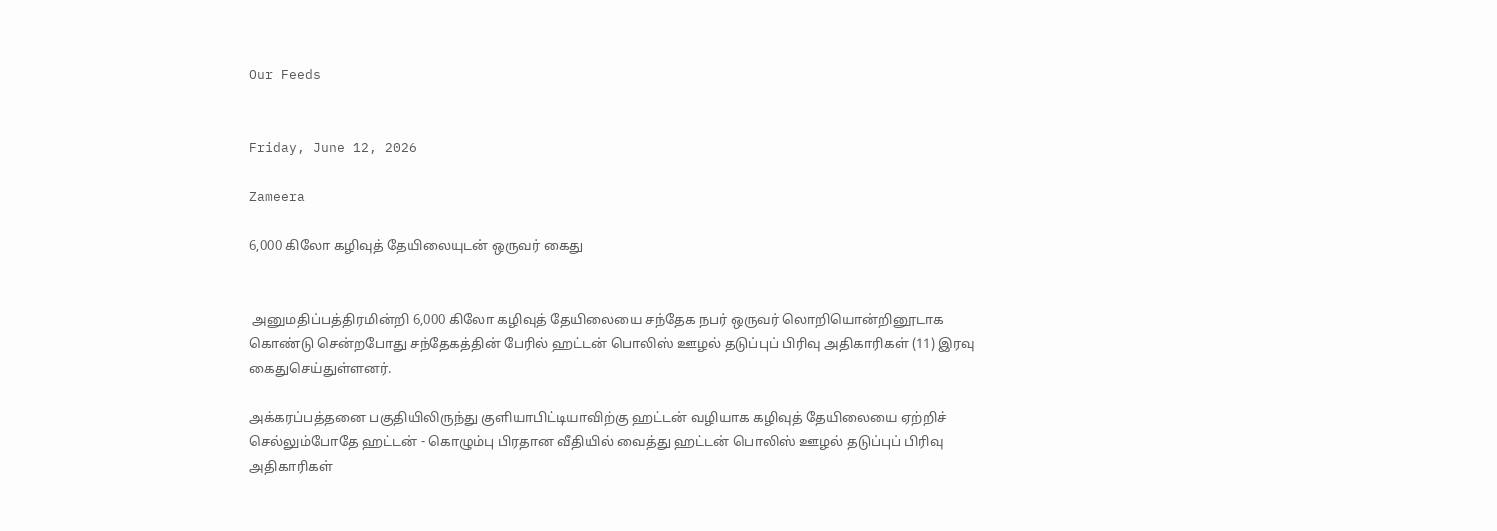Our Feeds


Friday, June 12, 2026

Zameera

6,000 கிலோ கழிவுத் தேயிலையுடன் ஒருவர் கைது


 அனுமதிப்பத்திரமின்றி 6,000 கிலோ கழிவுத் தேயிலையை சந்தேக நபர் ஒருவர் லொறியொன்றினூடாக கொண்டு சென்றபோது சந்தேகத்தின் பேரில் ஹட்டன் பொலிஸ் ஊழல் தடுப்புப் பிரிவு அதிகாரிகள் (11) இரவு கைதுசெய்துள்ளனர்.

அக்கரப்பத்தனை பகுதியிலிருந்து குளியாபிட்டியாவிற்கு ஹட்டன் வழியாக கழிவுத் தேயிலையை ஏற்றிச் செல்லும்போதே ஹட்டன் - கொழும்பு பிரதான வீதியில் வைத்து ஹட்டன் பொலிஸ் ஊழல் தடுப்புப் பிரிவு அதிகாரிகள்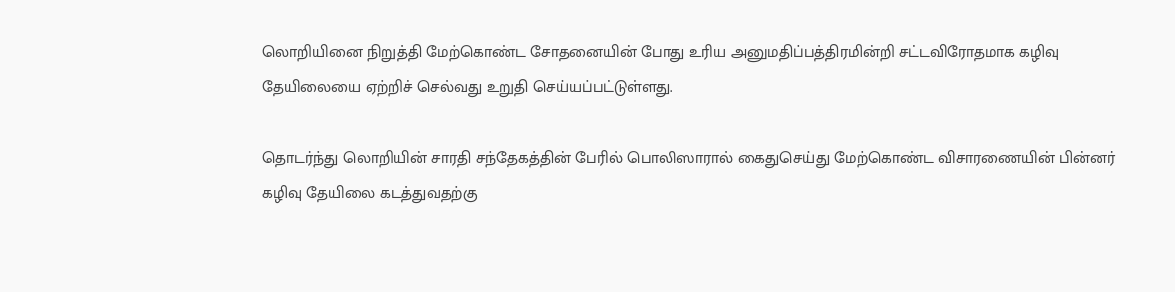லொறியினை நிறுத்தி மேற்கொண்ட சோதனையின் போது உரிய அனுமதிப்பத்திரமின்றி சட்டவிரோதமாக கழிவு தேயிலையை ஏற்றிச் செல்வது உறுதி செய்யப்பட்டுள்ளது.

தொடர்ந்து லொறியின் சாரதி சந்தேகத்தின் பேரில் பொலிஸாரால் கைதுசெய்து மேற்கொண்ட விசாரணையின் பின்னர் கழிவு தேயிலை கடத்துவதற்கு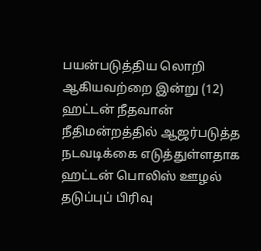பயன்படுத்திய லொறி ஆகியவற்றை இன்று (12) ஹட்டன் நீதவான் நீதிமன்றத்தில் ஆஜர்படுத்த நடவடிக்கை எடுத்துள்ளதாக ஹட்டன் பொலிஸ் ஊழல் தடுப்புப் பிரிவு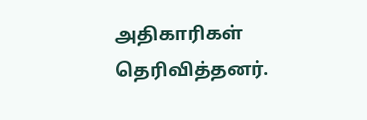அதிகாரிகள் தெரிவித்தனர்.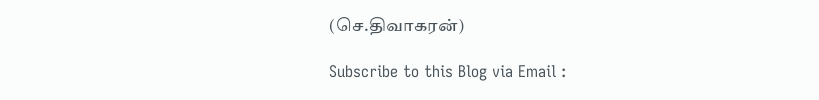(செ.திவாகரன்)

Subscribe to this Blog via Email :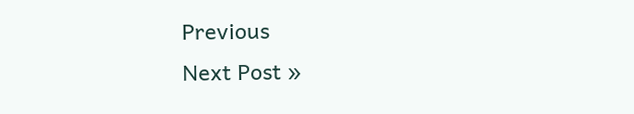Previous
Next Post »